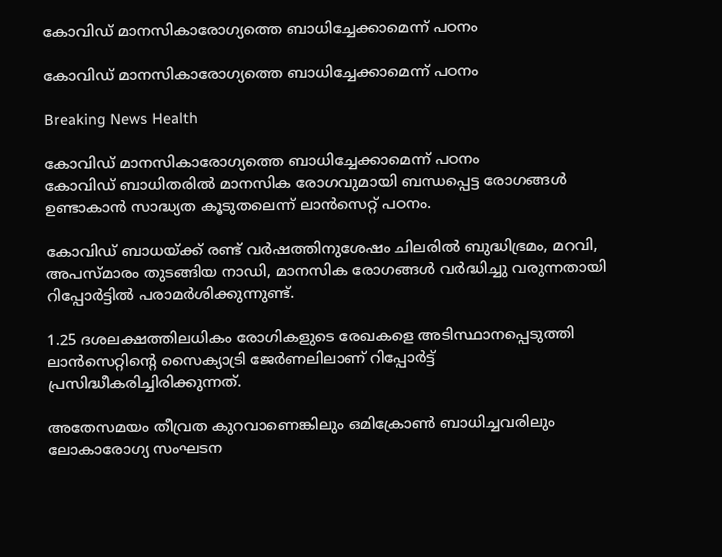കോവിഡ് മാനസികാരോഗ്യത്തെ ബാധിച്ചേക്കാമെന്ന് പഠനം

കോവിഡ് മാനസികാരോഗ്യത്തെ ബാധിച്ചേക്കാമെന്ന് പഠനം

Breaking News Health

കോവിഡ് മാനസികാരോഗ്യത്തെ ബാധിച്ചേക്കാമെന്ന് പഠനം
കോവിഡ് ബാധിതരില്‍ മാനസിക രോഗവുമായി ബന്ധപ്പെട്ട രോഗങ്ങള്‍ ഉണ്ടാകാന്‍ സാദ്ധ്യത കൂടുതലെന്ന് ലാന്‍സെറ്റ് പഠനം.

കോവിഡ് ബാധയ്ക്ക് രണ്ട് വര്‍ഷത്തിനുശേഷം ചിലരില്‍ ബുദ്ധിഭ്രമം, മറവി, അപസ്മാരം തുടങ്ങിയ നാഡി, മാനസിക രോഗങ്ങള്‍ വര്‍ദ്ധിച്ചു വരുന്നതായി റിപ്പോര്‍ട്ടില്‍ പരാമര്‍ശിക്കുന്നുണ്ട്.

1.25 ദശലക്ഷത്തിലധികം രോഗികളുടെ രേഖകളെ അടിസ്ഥാനപ്പെടുത്തി ലാന്‍സെറ്റിന്റെ സൈക്യാട്രി ജേര്‍ണലിലാണ് റിപ്പോര്‍ട്ട് പ്രസിദ്ധീകരിച്ചിരിക്കുന്നത്.

അതേസമയം തീവ്രത കുറവാണെങ്കിലും ഒമിക്രോണ്‍ ബാധിച്ചവരിലും ലോകാരോഗ്യ സംഘടന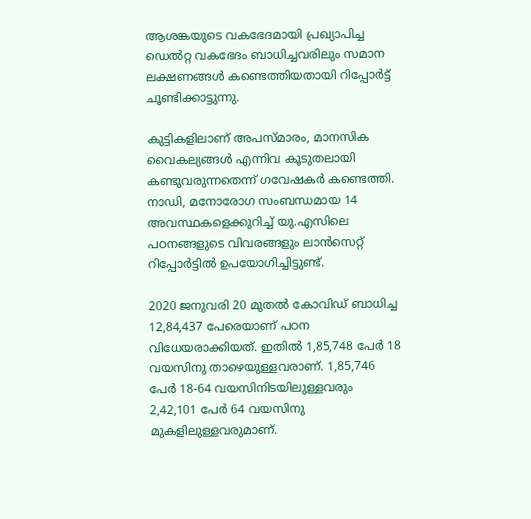ആശങ്കയുടെ വകഭേദമായി പ്രഖ്യാപിച്ച ഡെല്‍റ്റ വകഭേദം ബാധിച്ചവരിലും സമാന ലക്ഷണങ്ങള്‍ കണ്ടെത്തിയതായി റിപ്പോര്‍ട്ട് ചൂണ്ടിക്കാട്ടുന്നു.

കുട്ടികളിലാണ് അപസ്മാരം, മാനസിക വൈകല്യങ്ങള്‍ എന്നിവ കൂടുതലായി കണ്ടുവരുന്നതെന്ന് ഗവേഷകര്‍ കണ്ടെത്തി. നാഡി, മനോരോഗ സംബന്ധമായ 14 അവസ്ഥകളെക്കുറിച്ച് യു.എസിലെ പഠനങ്ങളുടെ വിവരങ്ങളും ലാന്‍സെറ്റ് റിപ്പോര്‍ട്ടില്‍ ഉപയോഗിച്ചിട്ടുണ്ട്.

2020 ജനുവരി 20 മുതല്‍ കോവിഡ് ബാധിച്ച 12,84,437 പേരെയാണ് പഠന വിധേയരാക്കിയത്. ഇതില്‍ 1,85,748 പേര്‍ 18 വയസിനു താഴെയുള്ളവരാണ്. 1,85,746 പേര്‍ 18-64 വയസിനിടയിലുള്ളവരും 2,42,101 പേര്‍ 64 വയസിനു മുകളിലുള്ളവരുമാണ്.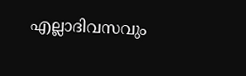എല്ലാദിവസവും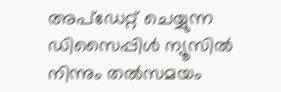അപ്ഡേറ്റ് ചെയ്യുന്ന ഡിസൈപ്പിൾ ന്യൂസിൽ നിന്നും തൽസമയം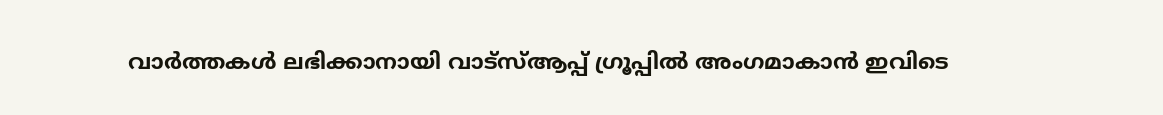വാർത്തകൾ ലഭിക്കാനായി വാട്സ്ആപ്പ് ഗ്രൂപ്പിൽ അംഗമാകാൻ ഇവിടെ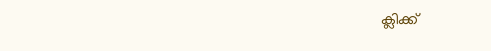ക്ലിക്ക്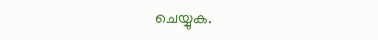ചെയ്യുക.